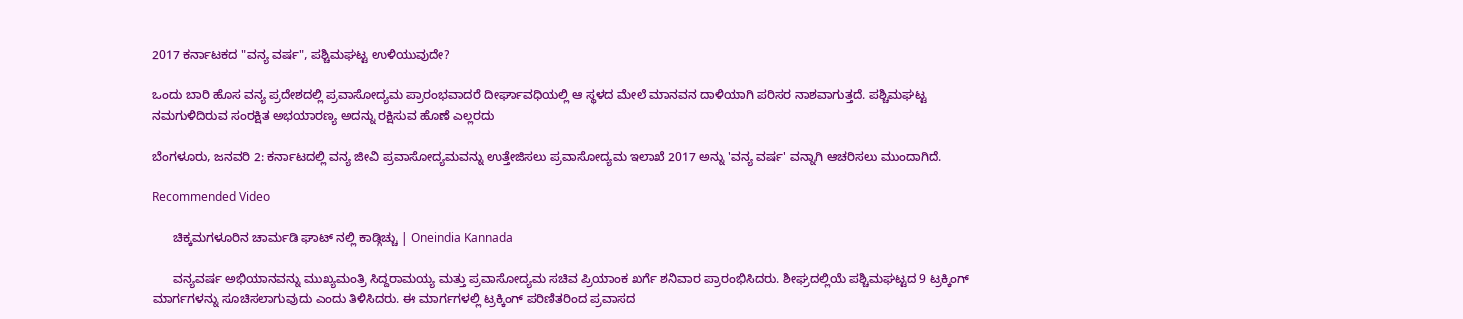2017 ಕರ್ನಾಟಕದ "ವನ್ಯ ವರ್ಷ", ಪಶ್ಚಿಮಘಟ್ಟ ಉಳಿಯುವುದೇ?

ಒಂದು ಬಾರಿ ಹೊಸ ವನ್ಯ ಪ್ರದೇಶದಲ್ಲಿ ಪ್ರವಾಸೋದ್ಯಮ ಪ್ರಾರಂಭವಾದರೆ ದೀರ್ಘಾವಧಿಯಲ್ಲಿ ಆ ಸ್ಥಳದ ಮೇಲೆ ಮಾನವನ ದಾಳಿಯಾಗಿ ಪರಿಸರ ನಾಶವಾಗುತ್ತದೆ. ಪಶ್ಚಿಮಘಟ್ಟ ನಮಗುಳಿದಿರುವ ಸಂರಕ್ಷಿತ ಅಭಯಾರಣ್ಯ ಅದನ್ನು ರಕ್ಷಿಸುವ ಹೊಣೆ ಎಲ್ಲರದು

ಬೆಂಗಳೂರು, ಜನವರಿ 2: ಕರ್ನಾಟದಲ್ಲಿ ವನ್ಯ ಜೀವಿ ಪ್ರವಾಸೋದ್ಯಮವನ್ನು ಉತ್ತೇಜಿಸಲು ಪ್ರವಾಸೋದ್ಯಮ ಇಲಾಖೆ 2017 ಅನ್ನು 'ವನ್ಯ ವರ್ಷ' ವನ್ನಾಗಿ ಆಚರಿಸಲು ಮುಂದಾಗಿದೆ.

Recommended Video

      ಚಿಕ್ಕಮಗಳೂರಿನ ಚಾರ್ಮಡಿ ಘಾಟ್ ನಲ್ಲಿ ಕಾಡ್ಗಿಚ್ಚು | Oneindia Kannada

      ವನ್ಯವರ್ಷ ಅಭಿಯಾನವನ್ನು ಮುಖ್ಯಮಂತ್ರಿ ಸಿದ್ದರಾಮಯ್ಯ ಮತ್ತು ಪ್ರವಾಸೋದ್ಯಮ ಸಚಿವ ಪ್ರಿಯಾಂಕ ಖರ್ಗೆ ಶನಿವಾರ ಪ್ರಾರಂಭಿಸಿದರು. ಶೀಘ್ರದಲ್ಲಿಯೆ ಪಶ್ಚಿಮಘಟ್ಟದ 9 ಟ್ರಕ್ಕಿಂಗ್ ಮಾರ್ಗಗಳನ್ನು ಸೂಚಿಸಲಾಗುವುದು ಎಂದು ತಿಳಿಸಿದರು. ಈ ಮಾರ್ಗಗಳಲ್ಲಿ ಟ್ರಕ್ಕಿಂಗ್ ಪರಿಣಿತರಿಂದ ಪ್ರವಾಸದ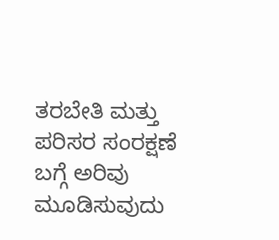ತರಬೇತಿ ಮತ್ತು ಪರಿಸರ ಸಂರಕ್ಷಣೆ ಬಗ್ಗೆ ಅರಿವು ಮೂಡಿಸುವುದು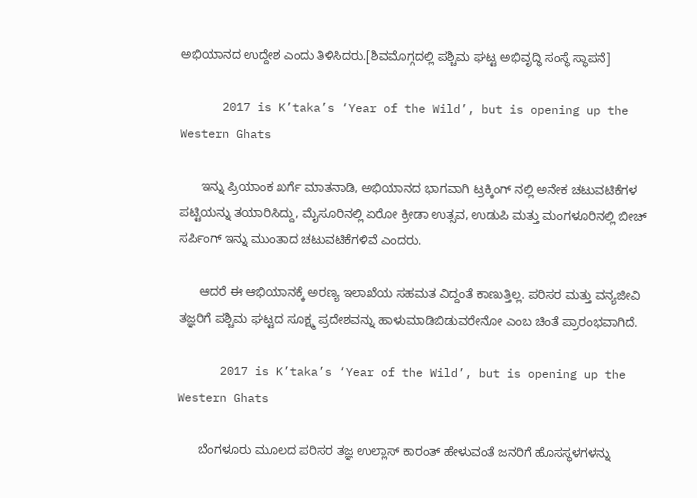ಅಭಿಯಾನದ ಉದ್ದೇಶ ಎಂದು ತಿಳಿಸಿದರು.[ಶಿವಮೊಗ್ಗದಲ್ಲಿ ಪಶ್ಚಿಮ ಘಟ್ಟ ಅಭಿವೃದ್ಧಿ ಸಂಸ್ಥೆ ಸ್ಥಾಪನೆ]

      2017 is K’taka’s ‘Year of the Wild’, but is opening up the Western Ghats

      ಇನ್ನು ಪ್ರಿಯಾಂಕ ಖರ್ಗೆ ಮಾತನಾಡಿ, ಅಭಿಯಾನದ ಭಾಗವಾಗಿ ಟ್ರಕ್ಕಿಂಗ್ ನಲ್ಲಿ ಅನೇಕ ಚಟುವಟಿಕೆಗಳ ಪಟ್ಟಿಯನ್ನು ತಯಾರಿಸಿದ್ದು, ಮೈಸೂರಿನಲ್ಲಿ ಏರೋ ಕ್ರೀಡಾ ಉತ್ಸವ, ಉಡುಪಿ ಮತ್ತು ಮಂಗಳೂರಿನಲ್ಲಿ ಬೀಚ್ ಸರ್ಪಿಂಗ್ ಇನ್ನು ಮುಂತಾದ ಚಟುವಟಿಕೆಗಳಿವೆ ಎಂದರು.

      ಆದರೆ ಈ ಆಭಿಯಾನಕ್ಕೆ ಅರಣ್ಯ ಇಲಾಖೆಯ ಸಹಮತ ವಿದ್ದಂತೆ ಕಾಣುತ್ತಿಲ್ಲ. ಪರಿಸರ ಮತ್ತು ವನ್ಯಜೀವಿ ತಜ್ಞರಿಗೆ ಪಶ್ಚಿಮ ಘಟ್ಟದ ಸೂಕ್ಷ್ಮ ಪ್ರದೇಶವನ್ನು ಹಾಳುಮಾಡಿಬಿಡುವರೇನೋ ಎಂಬ ಚಿಂತೆ ಪ್ರಾರಂಭವಾಗಿದೆ.

      2017 is K’taka’s ‘Year of the Wild’, but is opening up the Western Ghats

      ಬೆಂಗಳೂರು ಮೂಲದ ಪರಿಸರ ತಜ್ಞ ಉಲ್ಲಾಸ್ ಕಾರಂತ್ ಹೇಳುವಂತೆ ಜನರಿಗೆ ಹೊಸಸ್ಥಳಗಳನ್ನು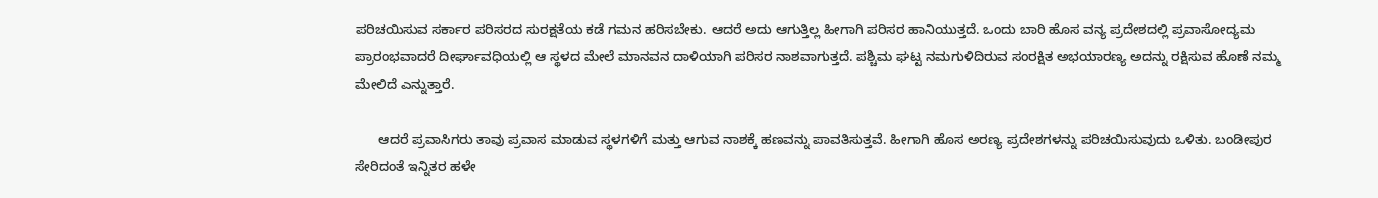ಪರಿಚಯಿಸುವ ಸರ್ಕಾರ ಪರಿಸರದ ಸುರಕ್ಷತೆಯ ಕಡೆ ಗಮನ ಹರಿಸಬೇಕು. ಆದರೆ ಅದು ಆಗುತ್ತಿಲ್ಲ ಹೀಗಾಗಿ ಪರಿಸರ ಹಾನಿಯುತ್ತದೆ. ಒಂದು ಬಾರಿ ಹೊಸ ವನ್ಯ ಪ್ರದೇಶದಲ್ಲಿ ಪ್ರವಾಸೋದ್ಯಮ ಪ್ರಾರಂಭವಾದರೆ ದೀರ್ಘಾವಧಿಯಲ್ಲಿ ಆ ಸ್ಥಳದ ಮೇಲೆ ಮಾನವನ ದಾಳಿಯಾಗಿ ಪರಿಸರ ನಾಶವಾಗುತ್ತದೆ. ಪಶ್ಚಿಮ ಘಟ್ಟ ನಮಗುಳಿದಿರುವ ಸಂರಕ್ಷಿತ ಅಭಯಾರಣ್ಯ ಅದನ್ನು ರಕ್ಷಿಸುವ ಹೊಣೆ ನಮ್ಮ ಮೇಲಿದೆ ಎನ್ನುತ್ತಾರೆ.

      ಆದರೆ ಪ್ರವಾಸಿಗರು ತಾವು ಪ್ರವಾಸ ಮಾಡುವ ಸ್ಥಳಗಳಿಗೆ ಮತ್ತು ಆಗುವ ನಾಶಕ್ಕೆ ಹಣವನ್ನು ಪಾವತಿಸುತ್ತವೆ. ಹೀಗಾಗಿ ಹೊಸ ಅರಣ್ಯ ಪ್ರದೇಶಗಳನ್ನು ಪರಿಚಯಿಸುವುದು ಒಳಿತು. ಬಂಡೀಪುರ ಸೇರಿದಂತೆ ಇನ್ನಿತರ ಹಳೇ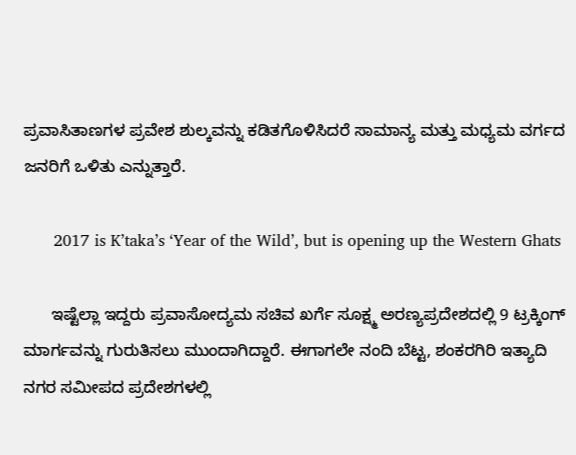ಪ್ರವಾಸಿತಾಣಗಳ ಪ್ರವೇಶ ಶುಲ್ಕವನ್ನು ಕಡಿತಗೊಳಿಸಿದರೆ ಸಾಮಾನ್ಯ ಮತ್ತು ಮಧ್ಯಮ ವರ್ಗದ ಜನರಿಗೆ ಒಳಿತು ಎನ್ನುತ್ತಾರೆ.

      2017 is K’taka’s ‘Year of the Wild’, but is opening up the Western Ghats

      ಇಷ್ಟೆಲ್ಲಾ ಇದ್ದರು ಪ್ರವಾಸೋದ್ಯಮ ಸಚಿವ ಖರ್ಗೆ ಸೂಕ್ಷ್ಮ ಅರಣ್ಯಪ್ರದೇಶದಲ್ಲಿ 9 ಟ್ರಕ್ಕಿಂಗ್ ಮಾರ್ಗವನ್ನು ಗುರುತಿಸಲು ಮುಂದಾಗಿದ್ದಾರೆ. ಈಗಾಗಲೇ ನಂದಿ ಬೆಟ್ಟ, ಶಂಕರಗಿರಿ ಇತ್ಯಾದಿ ನಗರ ಸಮೀಪದ ಪ್ರದೇಶಗಳಲ್ಲಿ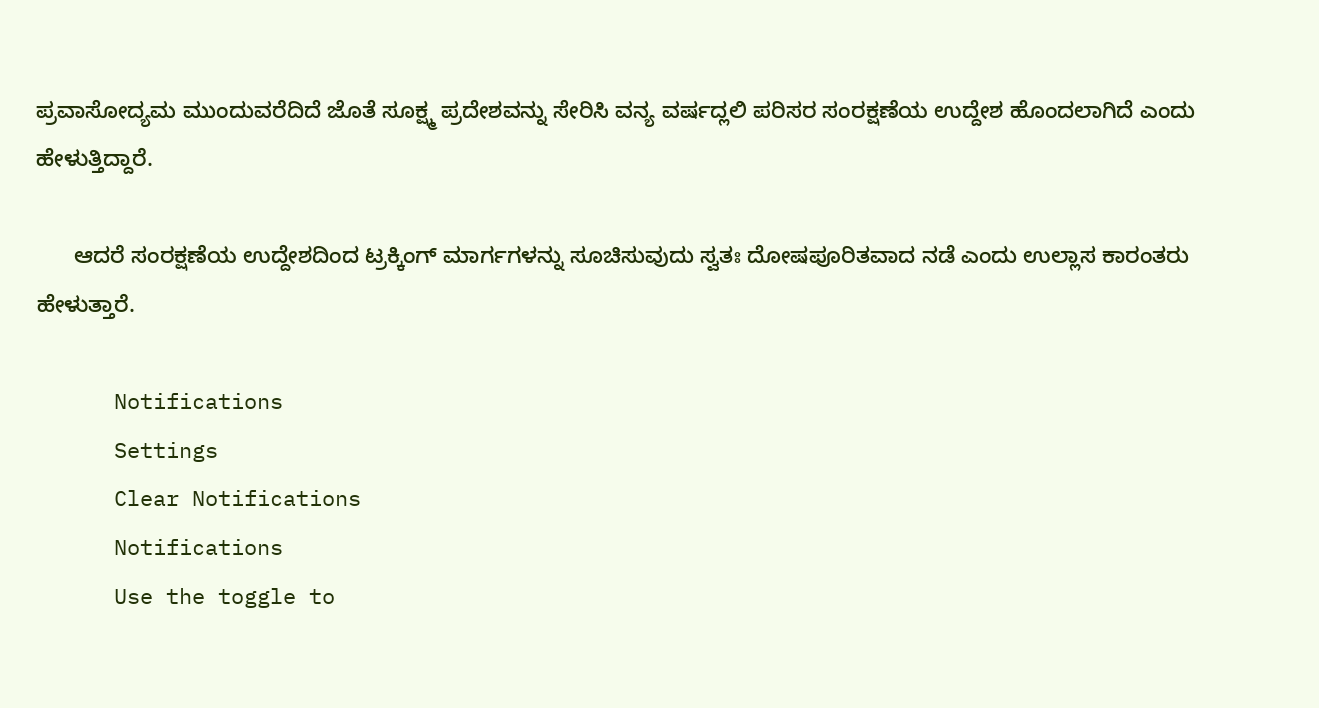ಪ್ರವಾಸೋದ್ಯಮ ಮುಂದುವರೆದಿದೆ ಜೊತೆ ಸೂಕ್ಷ್ಮ ಪ್ರದೇಶವನ್ನು ಸೇರಿಸಿ ವನ್ಯ ವರ್ಷದ್ಲಲಿ ಪರಿಸರ ಸಂರಕ್ಷಣೆಯ ಉದ್ದೇಶ ಹೊಂದಲಾಗಿದೆ ಎಂದು ಹೇಳುತ್ತಿದ್ದಾರೆ.

      ಆದರೆ ಸಂರಕ್ಷಣೆಯ ಉದ್ದೇಶದಿಂದ ಟ್ರಕ್ಕಿಂಗ್ ಮಾರ್ಗಗಳನ್ನು ಸೂಚಿಸುವುದು ಸ್ವತಃ ದೋಷಪೂರಿತವಾದ ನಡೆ ಎಂದು ಉಲ್ಲಾಸ ಕಾರಂತರು ಹೇಳುತ್ತಾರೆ.

      Notifications
      Settings
      Clear Notifications
      Notifications
      Use the toggle to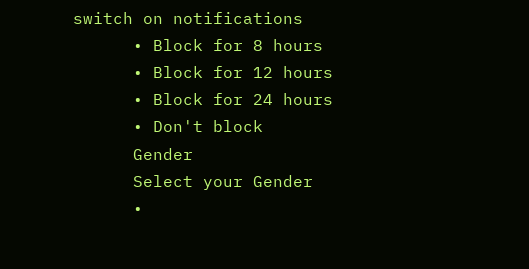switch on notifications
      • Block for 8 hours
      • Block for 12 hours
      • Block for 24 hours
      • Don't block
      Gender
      Select your Gender
      •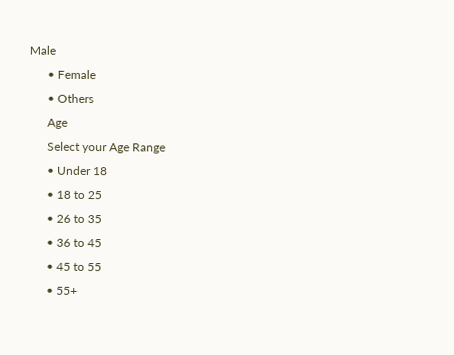Male
      • Female
      • Others
      Age
      Select your Age Range
      • Under 18
      • 18 to 25
      • 26 to 35
      • 36 to 45
      • 45 to 55
      • 55+